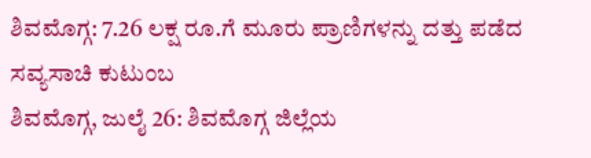ಶಿವಮೊಗ್ಗ: 7.26 ಲಕ್ಷ ರೂ.ಗೆ ಮೂರು ಪ್ರಾಣಿಗಳನ್ನು ದತ್ತು ಪಡೆದ ಸವ್ಯಸಾಚಿ ಕುಟುಂಬ
ಶಿವಮೊಗ್ಗ, ಜುಲೈ 26: ಶಿವಮೊಗ್ಗ ಜಿಲ್ಲೆಯ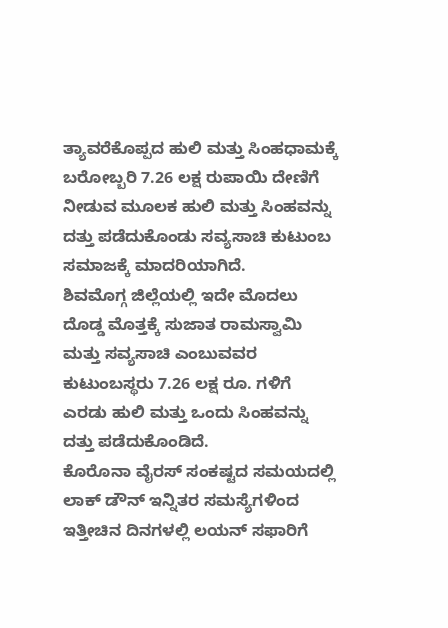ತ್ಯಾವರೆಕೊಪ್ಪದ ಹುಲಿ ಮತ್ತು ಸಿಂಹಧಾಮಕ್ಕೆ ಬರೋಬ್ಬರಿ 7.26 ಲಕ್ಷ ರುಪಾಯಿ ದೇಣಿಗೆ ನೀಡುವ ಮೂಲಕ ಹುಲಿ ಮತ್ತು ಸಿಂಹವನ್ನು ದತ್ತು ಪಡೆದುಕೊಂಡು ಸವ್ಯಸಾಚಿ ಕುಟುಂಬ ಸಮಾಜಕ್ಕೆ ಮಾದರಿಯಾಗಿದೆ.
ಶಿವಮೊಗ್ಗ ಜಿಲ್ಲೆಯಲ್ಲಿ ಇದೇ ಮೊದಲು ದೊಡ್ಡ ಮೊತ್ತಕ್ಕೆ ಸುಜಾತ ರಾಮಸ್ವಾಮಿ ಮತ್ತು ಸವ್ಯಸಾಚಿ ಎಂಬುವವರ ಕುಟುಂಬಸ್ಥರು 7.26 ಲಕ್ಷ ರೂ. ಗಳಿಗೆ ಎರಡು ಹುಲಿ ಮತ್ತು ಒಂದು ಸಿಂಹವನ್ನು ದತ್ತು ಪಡೆದುಕೊಂಡಿದೆ.
ಕೊರೊನಾ ವೈರಸ್ ಸಂಕಷ್ಟದ ಸಮಯದಲ್ಲಿ ಲಾಕ್ ಡೌನ್ ಇನ್ನಿತರ ಸಮಸ್ಯೆಗಳಿಂದ ಇತ್ತೀಚಿನ ದಿನಗಳಲ್ಲಿ ಲಯನ್ ಸಫಾರಿಗೆ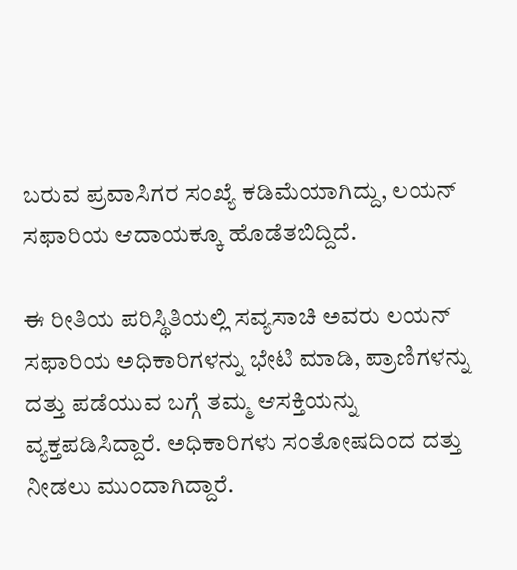ಬರುವ ಪ್ರವಾಸಿಗರ ಸಂಖ್ಯೆ ಕಡಿಮೆಯಾಗಿದ್ದು, ಲಯನ್ ಸಫಾರಿಯ ಆದಾಯಕ್ಕೂ ಹೊಡೆತಬಿದ್ದಿದೆ.

ಈ ರೀತಿಯ ಪರಿಸ್ಥಿತಿಯಲ್ಲಿ ಸವ್ಯಸಾಚಿ ಅವರು ಲಯನ್ ಸಫಾರಿಯ ಅಧಿಕಾರಿಗಳನ್ನು ಭೇಟಿ ಮಾಡಿ, ಪ್ರಾಣಿಗಳನ್ನು ದತ್ತು ಪಡೆಯುವ ಬಗ್ಗೆ ತಮ್ಮ ಆಸಕ್ತಿಯನ್ನು ವ್ಯಕ್ತಪಡಿಸಿದ್ದಾರೆ. ಅಧಿಕಾರಿಗಳು ಸಂತೋಷದಿಂದ ದತ್ತು ನೀಡಲು ಮುಂದಾಗಿದ್ದಾರೆ.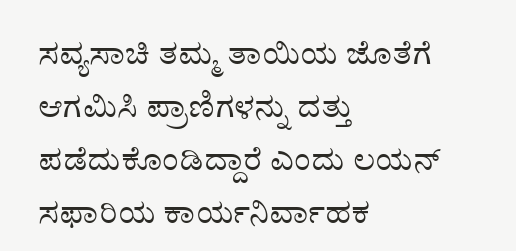ಸವ್ಯಸಾಚಿ ತಮ್ಮ ತಾಯಿಯ ಜೊತೆಗೆ ಆಗಮಿಸಿ ಪ್ರಾಣಿಗಳನ್ನು ದತ್ತು ಪಡೆದುಕೊಂಡಿದ್ದಾರೆ ಎಂದು ಲಯನ್ ಸಫಾರಿಯ ಕಾರ್ಯನಿರ್ವಾಹಕ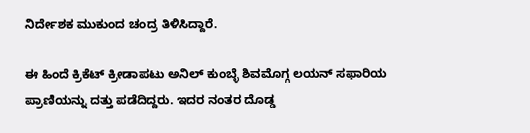ನಿರ್ದೇಶಕ ಮುಕುಂದ ಚಂದ್ರ ತಿಳಿಸಿದ್ದಾರೆ.

ಈ ಹಿಂದೆ ಕ್ರಿಕೆಟ್ ಕ್ರೀಡಾಪಟು ಅನಿಲ್ ಕುಂಬ್ಳೆ ಶಿವಮೊಗ್ಗ ಲಯನ್ ಸಫಾರಿಯ ಪ್ರಾಣಿಯನ್ನು ದತ್ತು ಪಡೆದಿದ್ದರು. ಇದರ ನಂತರ ದೊಡ್ಡ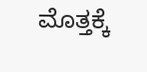ಮೊತ್ತಕ್ಕೆ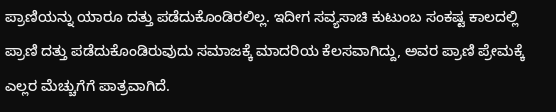ಪ್ರಾಣಿಯನ್ನು ಯಾರೂ ದತ್ತು ಪಡೆದುಕೊಂಡಿರಲಿಲ್ಲ. ಇದೀಗ ಸವ್ಯಸಾಚಿ ಕುಟುಂಬ ಸಂಕಷ್ಟ ಕಾಲದಲ್ಲಿ ಪ್ರಾಣಿ ದತ್ತು ಪಡೆದುಕೊಂಡಿರುವುದು ಸಮಾಜಕ್ಕೆ ಮಾದರಿಯ ಕೆಲಸವಾಗಿದ್ದು, ಅವರ ಪ್ರಾಣಿ ಪ್ರೇಮಕ್ಕೆ ಎಲ್ಲರ ಮೆಚ್ಚುಗೆಗೆ ಪಾತ್ರವಾಗಿದೆ.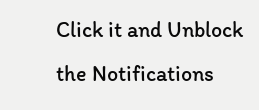Click it and Unblock the Notifications